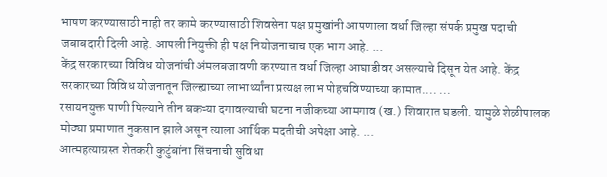भाषण करण्यासाठी नाही तर कामे करण्यासाठी शिवसेना पक्ष प्रमुखांनी आपणाला वर्धा जिल्हा संपर्क प्रमुख पदाची जबाबदारी दिली आहे. आपली नियुक्ती ही पक्ष नियोजनाचाच एक भाग आहे. ...
केंद्र सरकारच्या विविध योजनांची अंमलबजावणी करण्यात वर्धा जिल्हा आघाडीवर असल्याचे दिसून येत आहे. केंद्र सरकारच्या विविध योजनातून जिल्ह्याच्या लाभार्थ्यांना प्रत्यक्ष लाभ पोहचविण्याच्या कामात.... ...
रसायनयुक्त पाणी पिल्याने तीन बकऱ्या दगावल्याची घटना नजीकच्या आमगाव (ख.) शिवारात घडली. यामुळे शेळीपालक मोठ्या प्रमाणात नुकसान झाले असून त्याला आर्थिक मदतीची अपेक्षा आहे. ...
आत्महत्याग्रस्त शेतकरी कुटुंबांना सिंचनाची सुविधा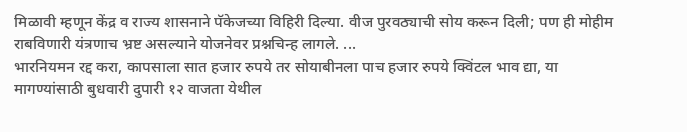मिळावी म्हणून केंद्र व राज्य शासनाने पॅकेजच्या विहिरी दिल्या. वीज पुरवठ्याची सोय करून दिली; पण ही मोहीम राबविणारी यंत्रणाच भ्रष्ट असल्याने योजनेवर प्रश्नचिन्ह लागले. ...
भारनियमन रद्द करा, कापसाला सात हजार रुपये तर सोयाबीनला पाच हजार रुपये क्विंटल भाव द्या, या मागण्यांसाठी बुधवारी दुपारी १२ वाजता येथील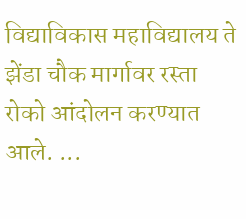विद्याविकास महाविद्यालय ते झेंडा चौक मार्गावर रस्ता रोको आंदोलन करण्यात आले. ...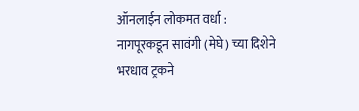ऑनलाईन लोकमत वर्धा : नागपूरकडून सावंगी (मेघे) च्या दिशेने भरधाव ट्रकने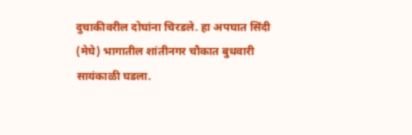दुचाकीवरील दोघांना चिरडले. हा अपघात सिंदी (मेघे) भागातील शांतीनगर चौकात बुधवारी सायंकाळी घडला.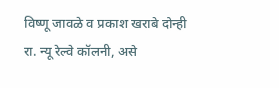विष्णू जावळे व प्रकाश खराबे दोन्ही रा. न्यू रेल्वे कॉलनी, असे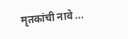मृतकांची नावे ...